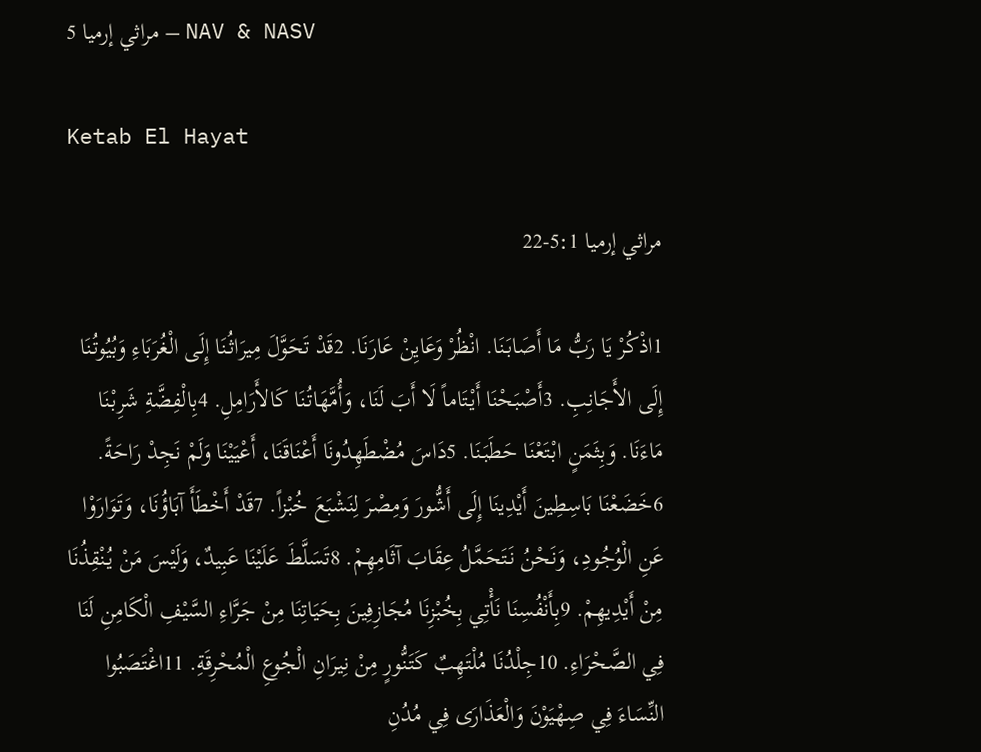مراثي إرميا 5 – NAV & NASV

Ketab El Hayat

مراثي إرميا 5:1-22

1اذْكُرْ يَا رَبُّ مَا أَصَابَنَا. انْظُرْ وَعَايِنْ عَارَنَا. 2قَدْ تَحَوَّلَ مِيرَاثُنَا إِلَى الْغُرَبَاءِ وَبُيُوتُنَا إِلَى الأَجَانِبِ. 3أَصْبَحْنَا أَيْتَاماً لَا أَبَ لَنَا، وَأُمَّهَاتُنَا كَالأَرَامِلِ. 4بِالْفِضَّةِ شَرِبْنَا مَاءَنَا. وَبِثَمَنٍ ابْتَعْنَا حَطَبَنَا. 5دَاسَ مُضْطَهِدُونَا أَعْنَاقَنَا، أَعْيَيْنَا وَلَمْ نَجِدْ رَاحَةً. 6خَضَعْنَا بَاسِطِينَ أَيْدِينَا إِلَى أَشُّورَ وَمِصْرَ لِنَشْبَعَ خُبْزاً. 7قَدْ أَخْطَأَ آبَاؤُنَا، وَتَوَارَوْا عَنِ الْوُجُودِ، وَنَحْنُ نَتَحَمَّلُ عِقَابَ آثَامِهِمْ. 8تَسَلَّطَ عَلَيْنَا عَبِيدٌ، وَلَيْسَ مَنْ يُنْقِذُنَا مِنْ أَيْدِيهِمْ. 9بِأَنْفُسِنَا نَأْتِي بِخُبْزِنَا مُجَازِفِينَ بِحَيَاتِنَا مِنْ جَرَّاءِ السَّيْفِ الْكَامِنِ لَنَا فِي الصَّحْرَاءِ. 10جِلْدُنَا مُلْتَهِبٌ كَتَنُّورٍ مِنْ نِيرَانِ الْجُوعِ الْمُحْرِقَةِ. 11اغْتَصَبُوا النِّسَاءَ فِي صِهْيَوْنَ وَالْعَذَارَى فِي مُدُنِ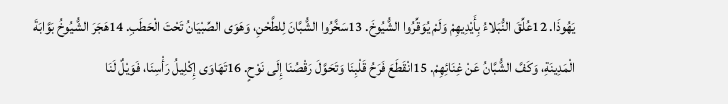يَهُوذَا. 12عُلِّقَ النُّبَلاءُ بِأَيْدِيهِمْ وَلَمْ يُوَقِّرُوا الشُّيُوخَ. 13سَخَّرُوا الشُّبَّانَ لِلطَّحْنِ، وَهَوَى الصِّبْيَانُ تَحْتَ الْحَطَبِ. 14هَجَرَ الشُّيُوخُ بَوَّابَةَ الْمَدِينَةِ، وَكَفَّ الشُّبَّانُ عَنْ غِنَائِهِمْ. 15انْقَطَعَ فَرَحُ قَلْبِنَا وَتَحَوَّلَ رَقْصُنَا إِلَى نَوْحٍ. 16تَهَاوَى إِكْلِيلُ رَأْسِنَا، فَوَيْلٌ لَنَا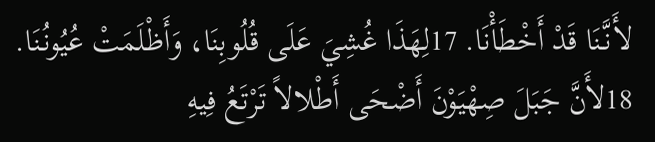لأَنَّنَا قَدْ أَخْطَأْنَا. 17لِهَذَا غُشِيَ عَلَى قُلُوبِنَا، وَأَظْلَمَتْ عُيُونُنَا. 18لأَنَّ جَبَلَ صِهْيَوْنَ أَضْحَى أَطْلالاً تَرْتَعُ فِيهِ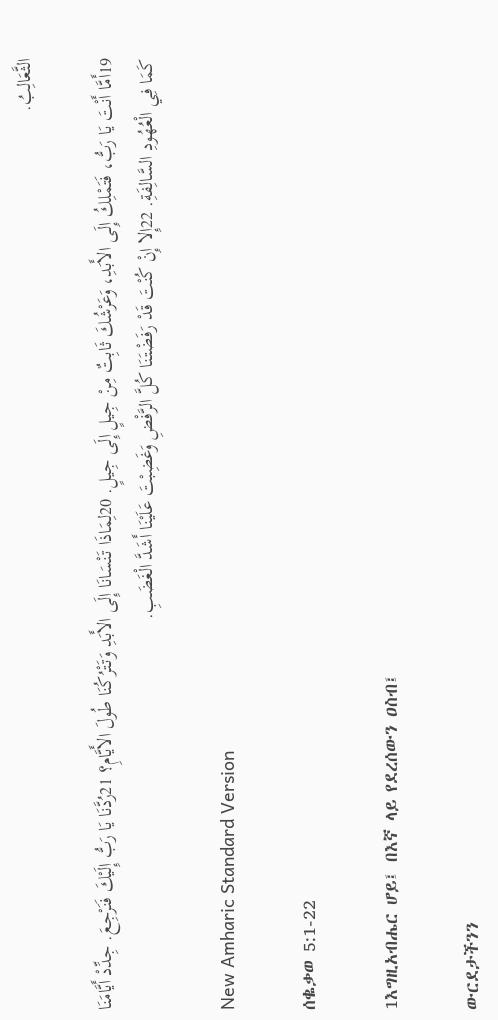الثَّعَالِبُ.

19أَمَّا أَنْتَ يَا رَبُّ، فَتَمْلِكُ إِلَى الأَبَدِ، وَعَرْشُكَ ثَابِتٌ مِنْ جِيلٍ إِلَى جِيلٍ. 20لِمَاذَا تَنْسَانَا إِلَى الأَبَدِ وَتَتْرُكُنَا طُولَ الأَيَّامِ؟ 21رُدَّنَا يَا رَبُّ إِلَيْكَ فَنَرْجِعَ. جِدِّدْ أَيَّامَنَا كَمَا فِي الْعُهُودِ السَّالِفَةِ. 22إِلا إِنْ كُنْتَ قَدْ رَفَضْتَنَا كُلَّ الرَّفْضِ وَغَضِبْتَ عَلَيْنَا أَشَدَّ الْغَضَبِ.

New Amharic Standard Version

ሰቈቃወ 5:1-22

1እግዚአብሔር ሆይ፤ በእኛ ላይ የደረሰውን ዐስብ፤

ውርደታችንን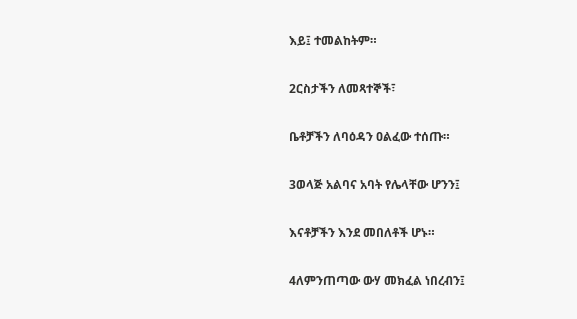እይ፤ ተመልከትም።

2ርስታችን ለመጻተኞች፣

ቤቶቻችን ለባዕዳን ዐልፈው ተሰጡ።

3ወላጅ አልባና አባት የሌላቸው ሆንን፤

እናቶቻችን እንደ መበለቶች ሆኑ።

4ለምንጠጣው ውሃ መክፈል ነበረብን፤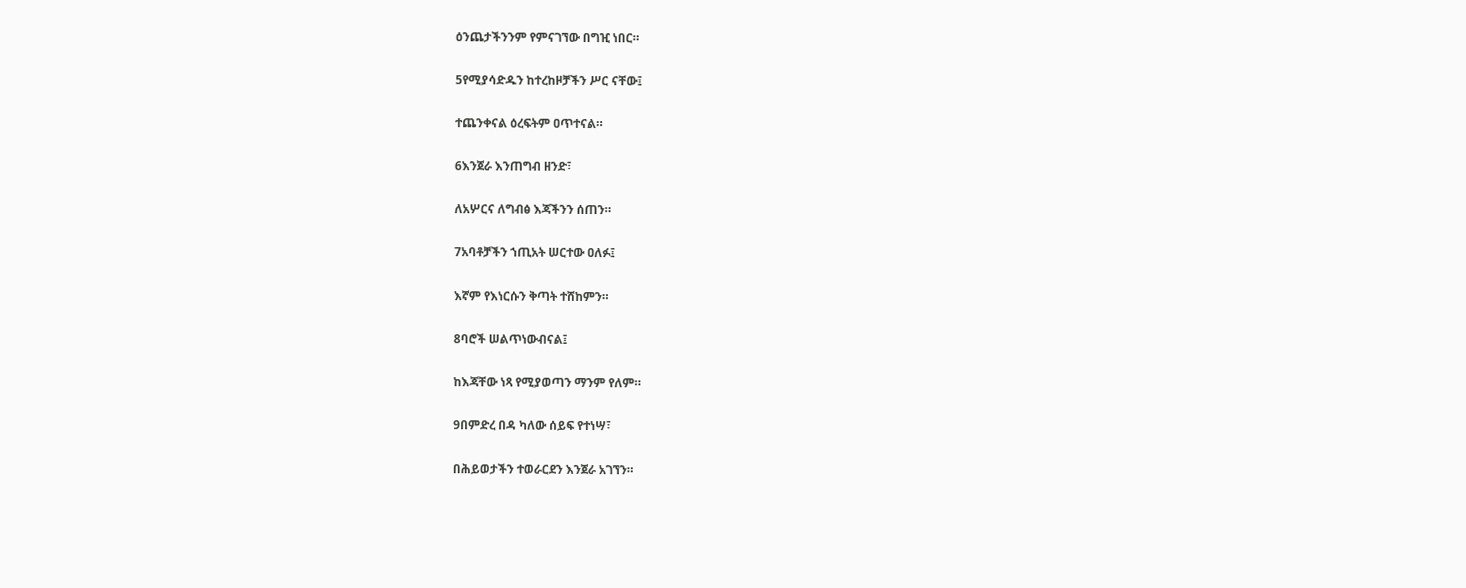ዕንጨታችንንም የምናገኘው በግዢ ነበር።

5የሚያሳድዱን ከተረከዞቻችን ሥር ናቸው፤

ተጨንቀናል ዕረፍትም ዐጥተናል።

6እንጀራ እንጠግብ ዘንድ፣

ለአሦርና ለግብፅ እጃችንን ሰጠን።

7አባቶቻችን ኀጢአት ሠርተው ዐለፉ፤

እኛም የእነርሱን ቅጣት ተሸከምን።

8ባሮች ሠልጥነውብናል፤

ከእጃቸው ነጻ የሚያወጣን ማንም የለም።

9በምድረ በዳ ካለው ሰይፍ የተነሣ፣

በሕይወታችን ተወራርደን እንጀራ አገኘን።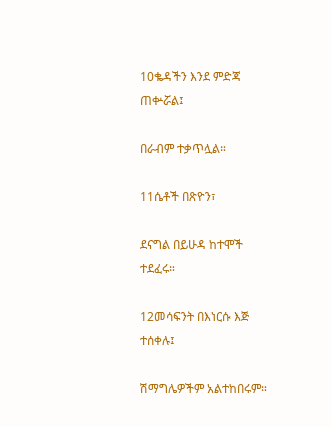10ቈዳችን እንደ ምድጃ ጠቍሯል፤

በራብም ተቃጥሏል።

11ሴቶች በጽዮን፣

ደናግል በይሁዳ ከተሞች ተደፈሩ።

12መሳፍንት በእነርሱ እጅ ተሰቀሉ፤

ሽማግሌዎችም አልተከበሩም።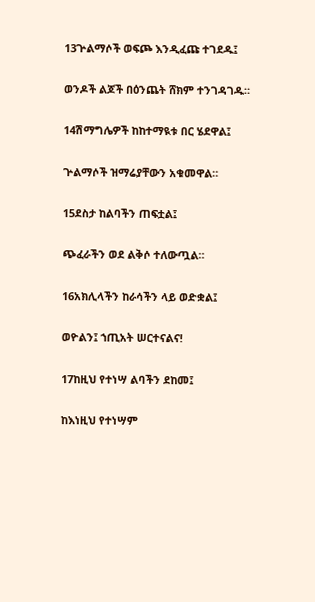13ጕልማሶች ወፍጮ እንዲፈጩ ተገደዱ፤

ወንዶች ልጆች በዕንጨት ሸክም ተንገዳገዱ።

14ሽማግሌዎች ከከተማዪቱ በር ሄደዋል፤

ጕልማሶች ዝማሬያቸውን አቁመዋል።

15ደስታ ከልባችን ጠፍቷል፤

ጭፈራችን ወደ ልቅሶ ተለውጧል።

16አክሊላችን ከራሳችን ላይ ወድቋል፤

ወዮልን፤ ኀጢአት ሠርተናልና!

17ከዚህ የተነሣ ልባችን ደከመ፤

ከእነዚህ የተነሣም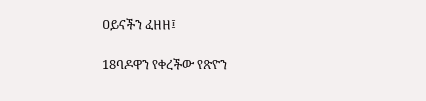ዐይናችን ፈዘዘ፤

18ባዶዋን የቀረችው የጽዮን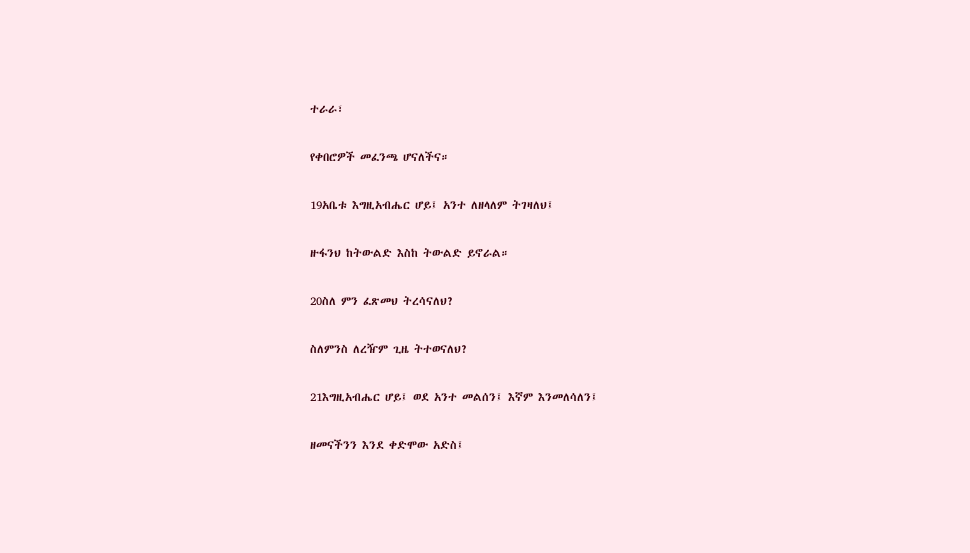ተራራ፣

የቀበሮዎች መፈንጫ ሆናለችና።

19አቤቱ እግዚአብሔር ሆይ፤ አንተ ለዘላለም ትገዛለህ፤

ዙፋንህ ከትውልድ እስከ ትውልድ ይኖራል።

20ስለ ምን ፈጽመህ ትረሳናለህ?

ስለምንስ ለረዥም ጊዜ ትተወናለህ?

21እግዚአብሔር ሆይ፤ ወደ አንተ መልሰን፤ እኛም እንመለሳለን፤

ዘመናችንን እንደ ቀድሞው አድስ፤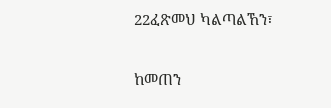22ፈጽመህ ካልጣልኸን፣

ከመጠን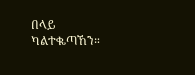በላይ ካልተቈጣኸን።